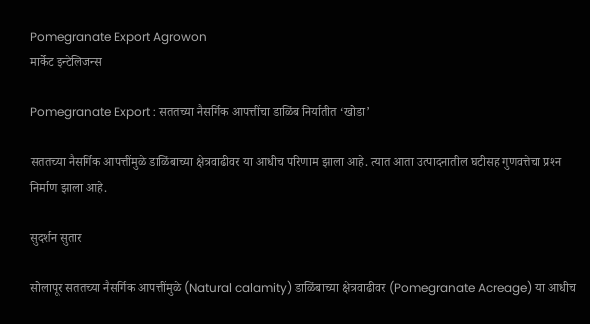Pomegranate Export Agrowon
मार्केट इन्टेलिजन्स

Pomegranate Export : सततच्या नैसर्गिक आपत्तींचा डाळिंब निर्यातीत ‘खोडा’

सततच्या नैसर्गिक आपत्तींमुळे डाळिंबाच्या क्षेत्रवाढीवर या आधीच परिणाम झाला आहे. त्यात आता उत्पादनातील घटीसह गुणवत्तेचा प्रश्‍न निर्माण झाला आहे.

सुदर्शन सुतार

सोलापूर सततच्या नैसर्गिक आपत्तींमुळे (Natural calamity) डाळिंबाच्या क्षेत्रवाढीवर (Pomegranate Acreage) या आधीच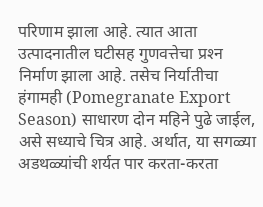परिणाम झाला आहे. त्यात आता उत्पादनातील घटीसह गुणवत्तेचा प्रश्‍न निर्माण झाला आहे. तसेच निर्यातीचा हंगामही (Pomegranate Export Season) साधारण दोन महिने पुढे जाईल, असे सध्याचे चित्र आहे. अर्थात, या सगळ्या अडथळ्यांची शर्यत पार करता-करता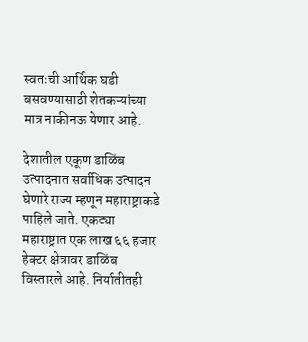स्वतःची आर्थिक घडी बसवण्यासाठी शेतकऱ्यांच्या मात्र नाकीनऊ येणार आहे.

देशातील एकूण डाळिंब उत्पादनात सर्वाधिक उत्पादन घेणारे राज्य म्हणून महाराष्ट्राकडे पाहिले जाते. एकट्या महाराष्ट्रात एक लाख ६६ हजार हेक्टर क्षेत्रावर डाळिंब विस्तारले आहे. निर्यातीतही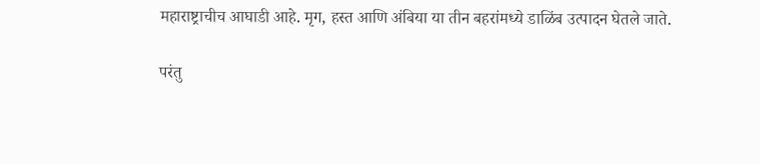महाराष्ट्राचीच आघाडी आहे. मृग, हस्त आणि अंबिया या तीन बहरांमध्ये डाळिंब उत्पादन घेतले जाते.

परंतु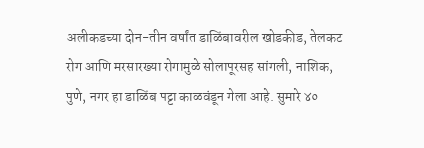अलीकडच्या दोन-तीन वर्षांत डाळिंबावरील खोडकीड, तेलकट रोग आणि मरसारख्या रोगामुळे सोलापूरसह सांगली, नाशिक, पुणे, नगर हा डाळिंब पट्टा काळवंडून गेला आहे. सुमारे ४०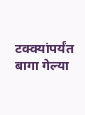टक्क्यांपर्यंत बागा गेल्या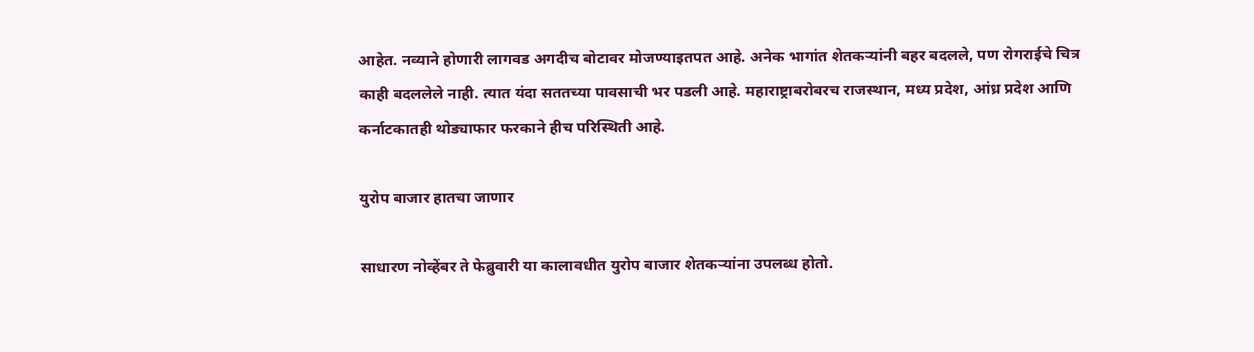आहेत. नव्याने होणारी लागवड अगदीच बोटावर मोजण्याइतपत आहे. अनेक भागांत शेतकऱ्यांनी बहर बदलले, पण रोगराईचे चित्र काही बदललेले नाही. त्यात यंदा सततच्या पावसाची भर पडली आहे. महाराष्ट्राबरोबरच राजस्थान, मध्य प्रदेश, आंध्र प्रदेश आणि कर्नाटकातही थोड्याफार फरकाने हीच परिस्थिती आहे.

युरोप बाजार हातचा जाणार

साधारण नोव्हेंबर ते फेब्रुवारी या कालावधीत युरोप बाजार शेतकऱ्यांना उपलब्ध होतो.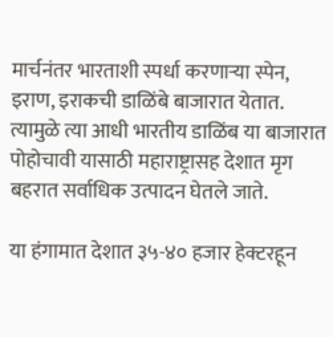मार्चनंतर भारताशी स्पर्धा करणाऱ्या स्पेन, इराण, इराकची डाळिंबे बाजारात येतात. त्यामुळे त्या आधी भारतीय डाळिंब या बाजारात पोहोचावी यासाठी महाराष्ट्रासह देशात मृग बहरात सर्वाधिक उत्पादन घेतले जाते.

या हंगामात देशात ३५-४० हजार हेक्टरहून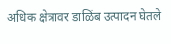अधिक क्षेत्रावर डाळिंब उत्पादन घेतले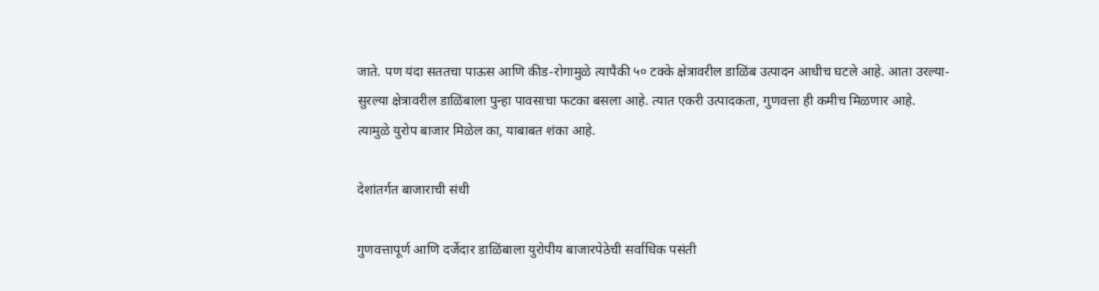जाते. पण यंदा सततचा पाऊस आणि कीड-रोगामुळे त्यापैकी ५० टक्के क्षेत्रावरील डाळिंब उत्पादन आधीच घटले आहे. आता उरल्या-सुरल्या क्षेत्रावरील डाळिंबाला पुन्हा पावसाचा फटका बसला आहे. त्यात एकरी उत्पादकता, गुणवत्ता ही कमीच मिळणार आहे. त्यामुळे युरोप बाजार मिळेल का, याबाबत शंका आहे.

देशांतर्गत बाजाराची संधी

गुणवत्तापूर्ण आणि दर्जेदार डाळिंबाला युरोपीय बाजारपेठेची सर्वाधिक पसंती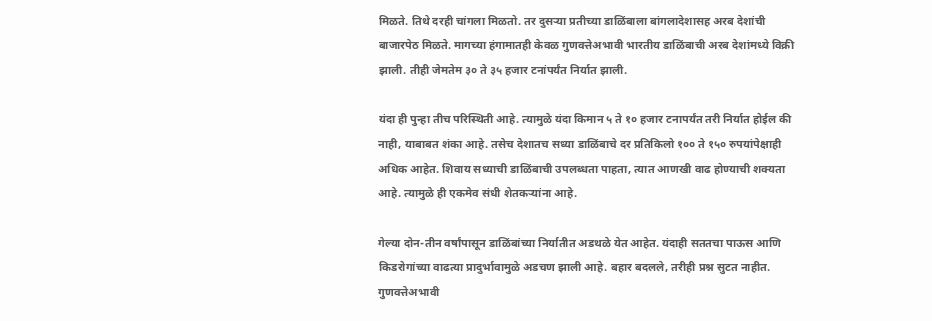मिळते. तिथे दरही चांगला मिळतो. तर दुसऱ्या प्रतीच्या डाळिंबाला बांगलादेशासह अरब देशांची बाजारपेठ मिळते. मागच्या हंगामातही केवळ गुणवत्तेअभावी भारतीय डाळिंबाची अरब देशांमध्ये विक्री झाली. तीही जेमतेम ३० ते ३५ हजार टनांपर्यंत निर्यात झाली.

यंदा ही पुन्हा तीच परिस्थिती आहे. त्यामुळे यंदा किमान ५ ते १० हजार टनापर्यंत तरी निर्यात होईल की नाही, याबाबत शंका आहे. तसेच देशातच सध्या डाळिंबाचे दर प्रतिकिलो १०० ते १५० रुपयांपेक्षाही अधिक आहेत. शिवाय सध्याची डाळिंबाची उपलब्धता पाहता, त्यात आणखी वाढ होण्याची शक्यता आहे. त्यामुळे ही एकमेव संधी शेतकऱ्यांना आहे.

गेल्या दोन-तीन वर्षांपासून डाळिंबांच्या निर्यातीत अडथळे येत आहेत. यंदाही सततचा पाऊस आणि किडरोगांच्या वाढत्या प्रादुर्भावामुळे अडचण झाली आहे. बहार बदलले, तरीही प्रश्न सुटत नाहीत. गुणवत्तेअभावी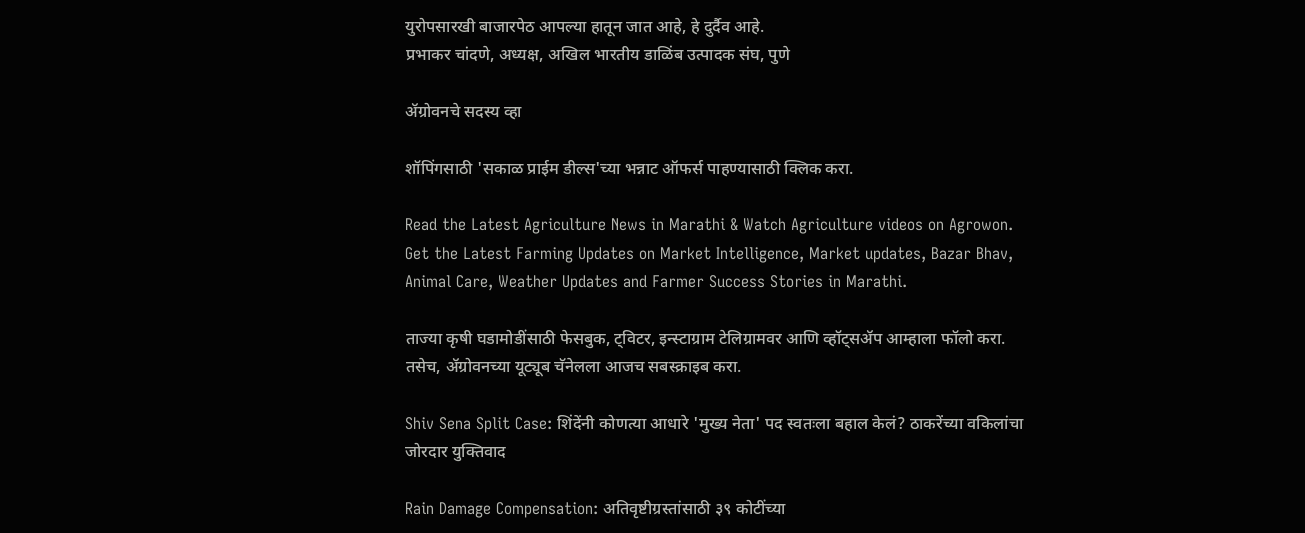युरोपसारखी बाजारपेठ आपल्या हातून जात आहे, हे दुर्दैव आहे.
प्रभाकर चांदणे, अध्यक्ष, अखिल भारतीय डाळिंब उत्पादक संघ, पुणे

ॲग्रोवनचे सदस्य व्हा

शॉपिंगसाठी 'सकाळ प्राईम डील्स'च्या भन्नाट ऑफर्स पाहण्यासाठी क्लिक करा.

Read the Latest Agriculture News in Marathi & Watch Agriculture videos on Agrowon. Get the Latest Farming Updates on Market Intelligence, Market updates, Bazar Bhav, Animal Care, Weather Updates and Farmer Success Stories in Marathi.

ताज्या कृषी घडामोडींसाठी फेसबुक, ट्विटर, इन्स्टाग्राम टेलिग्रामवर आणि व्हॉट्सॲप आम्हाला फॉलो करा. तसेच, ॲग्रोवनच्या यूट्यूब चॅनेलला आजच सबस्क्राइब करा.

Shiv Sena Split Case: शिंदेंनी कोणत्या आधारे 'मुख्य नेता' पद स्वतःला बहाल केलं? ठाकरेंच्या वकिलांचा जोरदार युक्तिवाद

Rain Damage Compensation: अतिवृष्टीग्रस्तांसाठी ३९ कोटींच्या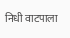निधी वाटपाला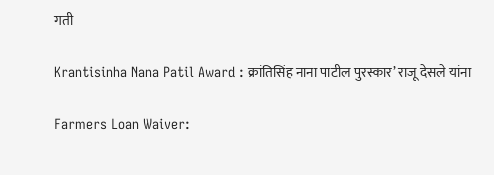गती

Krantisinha Nana Patil Award : क्रांतिसिंह नाना पाटील पुरस्कार’ राजू देसले यांना

Farmers Loan Waiver: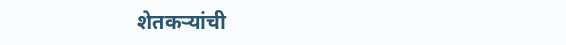शेतकऱ्यांची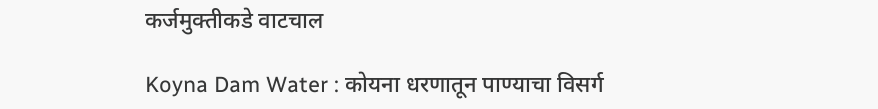कर्जमुक्तीकडे वाटचाल

Koyna Dam Water : कोयना धरणातून पाण्याचा विसर्ग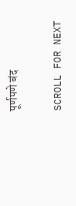पूर्णपणे बंद

SCROLL FOR NEXT